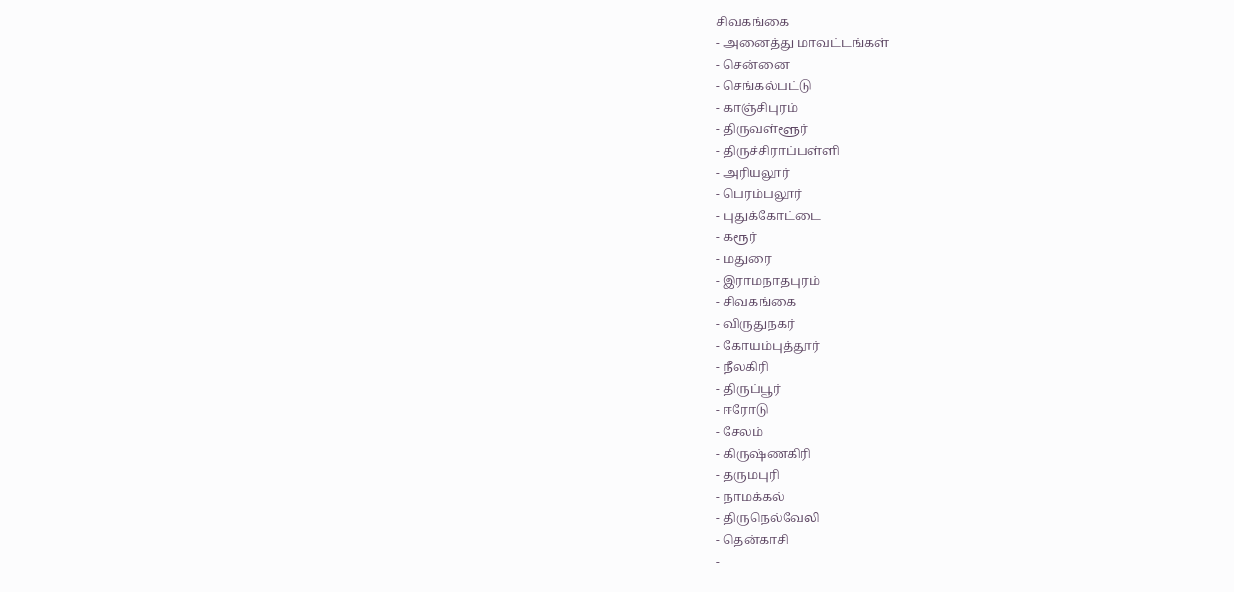சிவகங்கை
- அனைத்து மாவட்டங்கள்
- சென்னை
- செங்கல்பட்டு
- காஞ்சிபுரம்
- திருவள்ளூர்
- திருச்சிராப்பள்ளி
- அரியலூர்
- பெரம்பலூர்
- புதுக்கோட்டை
- கரூர்
- மதுரை
- இராமநாதபுரம்
- சிவகங்கை
- விருதுநகர்
- கோயம்புத்தூர்
- நீலகிரி
- திருப்பூர்
- ஈரோடு
- சேலம்
- கிருஷ்ணகிரி
- தருமபுரி
- நாமக்கல்
- திருநெல்வேலி
- தென்காசி
-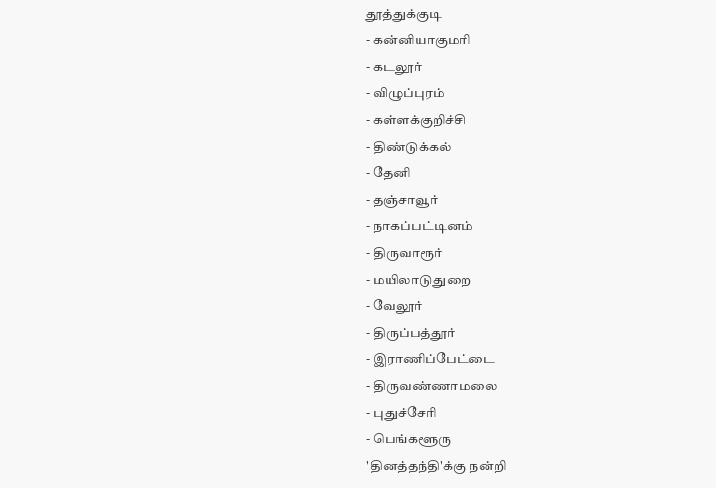தூத்துக்குடி
- கன்னியாகுமரி
- கடலூர்
- விழுப்புரம்
- கள்ளக்குறிச்சி
- திண்டுக்கல்
- தேனி
- தஞ்சாவூர்
- நாகப்பட்டினம்
- திருவாரூர்
- மயிலாடுதுறை
- வேலூர்
- திருப்பத்தூர்
- இராணிப்பேட்டை
- திருவண்ணாமலை
- புதுச்சேரி
- பெங்களூரு
'தினத்தந்தி'க்கு நன்றி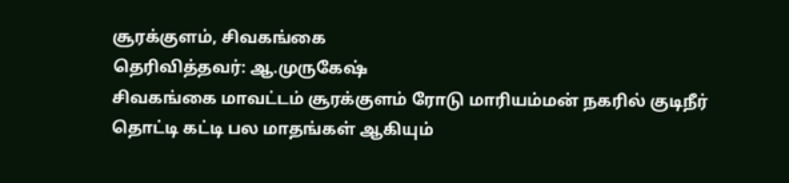சூரக்குளம், சிவகங்கை
தெரிவித்தவர்: ஆ.முருகேஷ்
சிவகங்கை மாவட்டம் சூரக்குளம் ரோடு மாரியம்மன் நகரில் குடிநீர் தொட்டி கட்டி பல மாதங்கள் ஆகியும்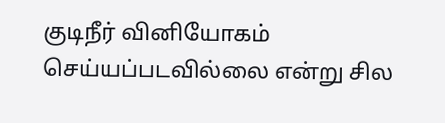குடிநீர் வினியோகம் செய்யப்படவில்லை என்று சில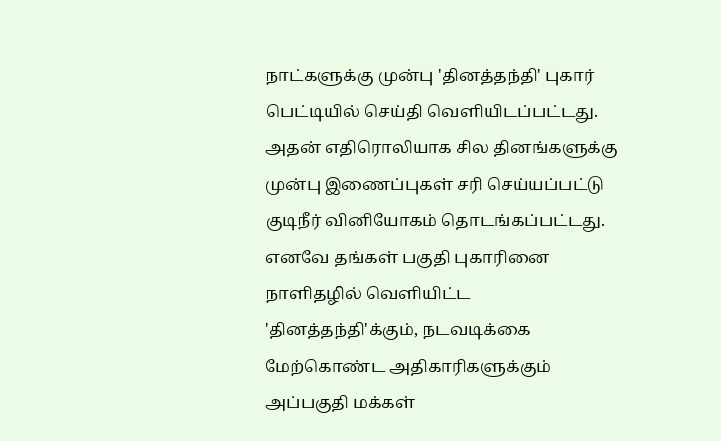நாட்களுக்கு முன்பு 'தினத்தந்தி' புகார் பெட்டியில் செய்தி வெளியிடப்பட்டது. அதன் எதிரொலியாக சில தினங்களுக்கு முன்பு இணைப்புகள் சரி செய்யப்பட்டு குடிநீர் வினியோகம் தொடங்கப்பட்டது. எனவே தங்கள் பகுதி புகாரினை நாளிதழில் வெளியிட்ட 'தினத்தந்தி'க்கும், நடவடிக்கை மேற்கொண்ட அதிகாரிகளுக்கும் அப்பகுதி மக்கள்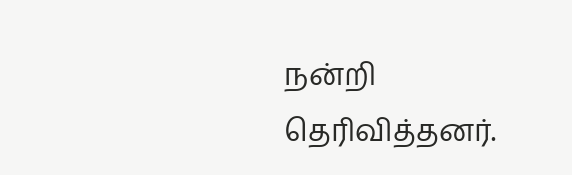நன்றி தெரிவித்தனர்.